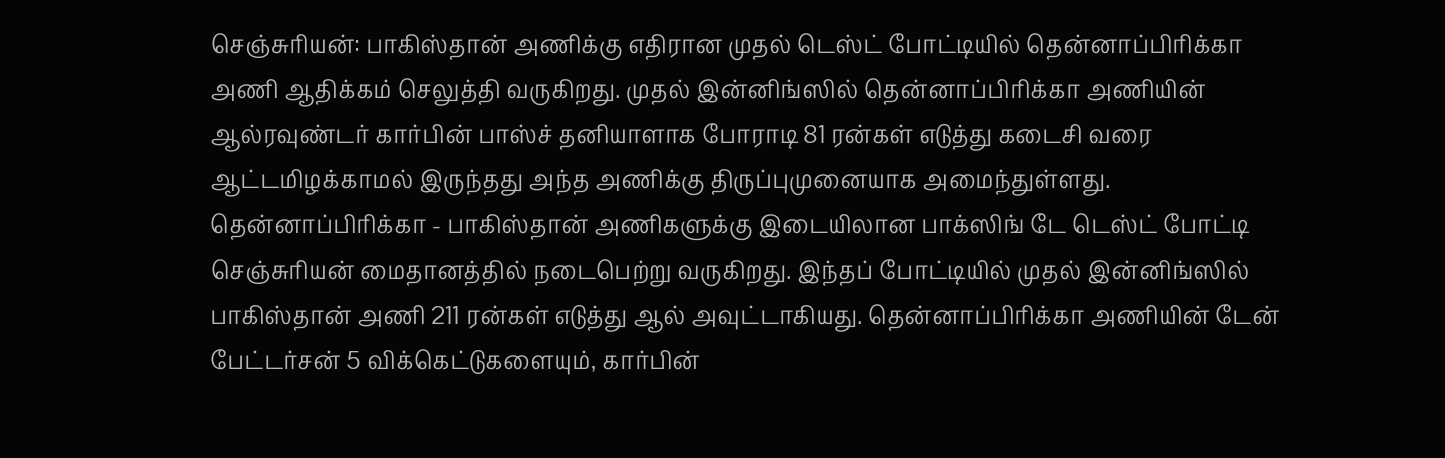செஞ்சுரியன்: பாகிஸ்தான் அணிக்கு எதிரான முதல் டெஸ்ட் போட்டியில் தென்னாப்பிரிக்கா அணி ஆதிக்கம் செலுத்தி வருகிறது. முதல் இன்னிங்ஸில் தென்னாப்பிரிக்கா அணியின் ஆல்ரவுண்டர் கார்பின் பாஸ்ச் தனியாளாக போராடி 81 ரன்கள் எடுத்து கடைசி வரை ஆட்டமிழக்காமல் இருந்தது அந்த அணிக்கு திருப்புமுனையாக அமைந்துள்ளது.
தென்னாப்பிரிக்கா - பாகிஸ்தான் அணிகளுக்கு இடையிலான பாக்ஸிங் டே டெஸ்ட் போட்டி செஞ்சுரியன் மைதானத்தில் நடைபெற்று வருகிறது. இந்தப் போட்டியில் முதல் இன்னிங்ஸில் பாகிஸ்தான் அணி 211 ரன்கள் எடுத்து ஆல் அவுட்டாகியது. தென்னாப்பிரிக்கா அணியின் டேன் பேட்டர்சன் 5 விக்கெட்டுகளையும், கார்பின்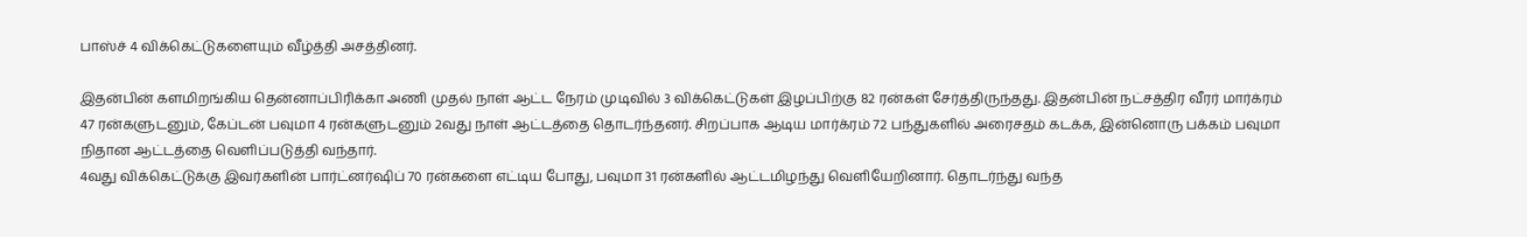பாஸ்ச் 4 விக்கெட்டுகளையும் வீழ்த்தி அசத்தினர்.

இதன்பின் களமிறங்கிய தென்னாப்பிரிக்கா அணி முதல் நாள் ஆட்ட நேரம் முடிவில் 3 விக்கெட்டுகள் இழப்பிற்கு 82 ரன்கள் சேர்த்திருந்தது. இதன்பின் நட்சத்திர வீரர் மார்க்ரம் 47 ரன்களுடனும், கேப்டன் பவுமா 4 ரன்களுடனும் 2வது நாள் ஆட்டத்தை தொடர்ந்தனர். சிறப்பாக ஆடிய மார்க்ரம் 72 பந்துகளில் அரைசதம் கடக்க, இன்னொரு பக்கம் பவுமா நிதான ஆட்டத்தை வெளிப்படுத்தி வந்தார்.
4வது விக்கெட்டுக்கு இவர்களின் பார்ட்னர்ஷிப் 70 ரன்களை எட்டிய போது, பவுமா 31 ரன்களில் ஆட்டமிழந்து வெளியேறினார். தொடர்ந்து வந்த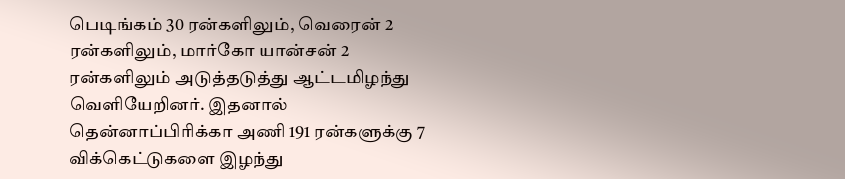பெடிங்கம் 30 ரன்களிலும், வெரைன் 2 ரன்களிலும், மார்கோ யான்சன் 2 ரன்களிலும் அடுத்தடுத்து ஆட்டமிழந்து வெளியேறினர். இதனால் தென்னாப்பிரிக்கா அணி 191 ரன்களுக்கு 7 விக்கெட்டுகளை இழந்து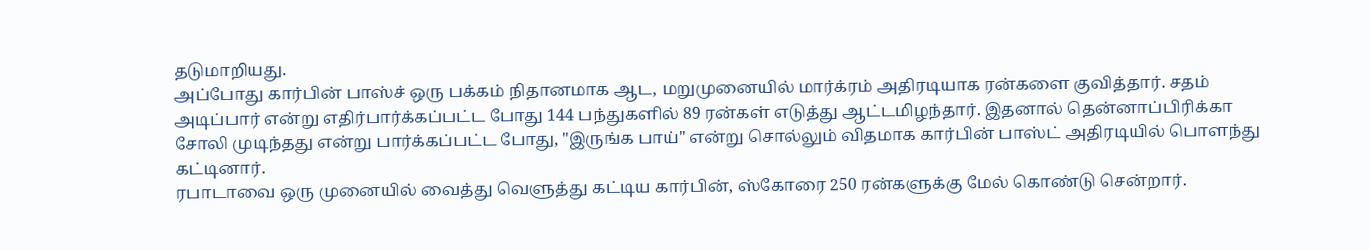தடுமாறியது.
அப்போது கார்பின் பாஸ்ச் ஒரு பக்கம் நிதானமாக ஆட, மறுமுனையில் மார்க்ரம் அதிரடியாக ரன்களை குவித்தார். சதம் அடிப்பார் என்று எதிர்பார்க்கப்பட்ட போது 144 பந்துகளில் 89 ரன்கள் எடுத்து ஆட்டமிழந்தார். இதனால் தென்னாப்பிரிக்கா சோலி முடிந்தது என்று பார்க்கப்பட்ட போது, "இருங்க பாய்" என்று சொல்லும் விதமாக கார்பின் பாஸ்ட் அதிரடியில் பொளந்து கட்டினார்.
ரபாடாவை ஒரு முனையில் வைத்து வெளுத்து கட்டிய கார்பின், ஸ்கோரை 250 ரன்களுக்கு மேல் கொண்டு சென்றார்.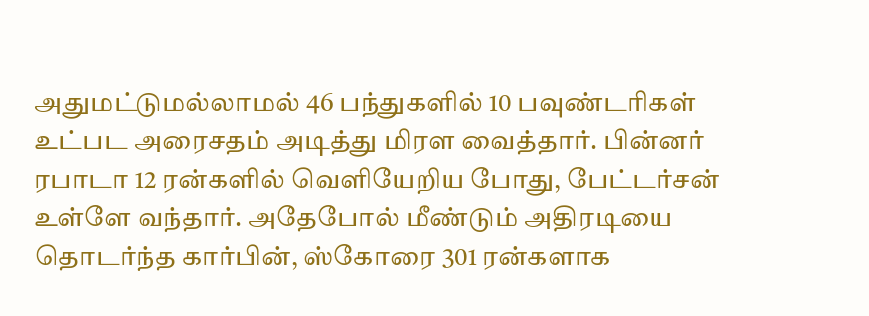அதுமட்டுமல்லாமல் 46 பந்துகளில் 10 பவுண்டரிகள் உட்பட அரைசதம் அடித்து மிரள வைத்தார். பின்னர் ரபாடா 12 ரன்களில் வெளியேறிய போது, பேட்டர்சன் உள்ளே வந்தார். அதேபோல் மீண்டும் அதிரடியை தொடர்ந்த கார்பின், ஸ்கோரை 301 ரன்களாக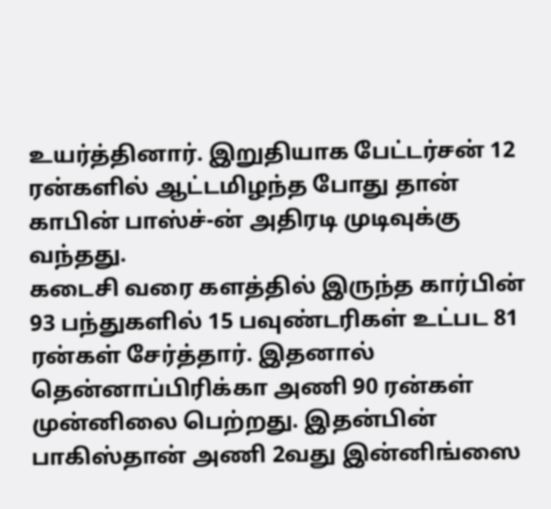உயர்த்தினார். இறுதியாக பேட்டர்சன் 12 ரன்களில் ஆட்டமிழந்த போது தான் காபின் பாஸ்ச்-ன் அதிரடி முடிவுக்கு வந்தது.
கடைசி வரை களத்தில் இருந்த கார்பின் 93 பந்துகளில் 15 பவுண்டரிகள் உட்பட 81 ரன்கள் சேர்த்தார். இதனால் தென்னாப்பிரிக்கா அணி 90 ரன்கள் முன்னிலை பெற்றது. இதன்பின் பாகிஸ்தான் அணி 2வது இன்னிங்ஸை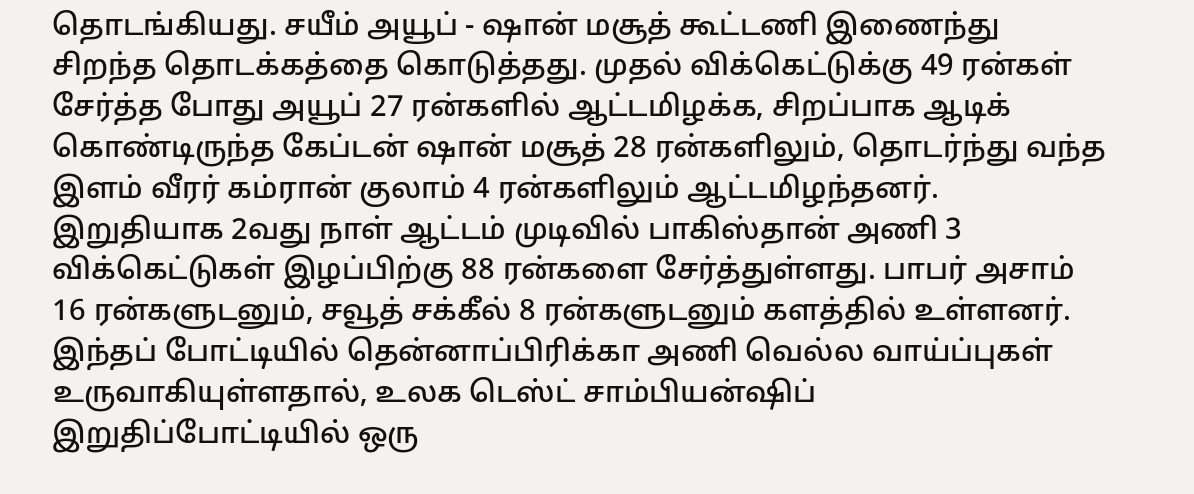தொடங்கியது. சயீம் அயூப் - ஷான் மசூத் கூட்டணி இணைந்து சிறந்த தொடக்கத்தை கொடுத்தது. முதல் விக்கெட்டுக்கு 49 ரன்கள் சேர்த்த போது அயூப் 27 ரன்களில் ஆட்டமிழக்க, சிறப்பாக ஆடிக் கொண்டிருந்த கேப்டன் ஷான் மசூத் 28 ரன்களிலும், தொடர்ந்து வந்த இளம் வீரர் கம்ரான் குலாம் 4 ரன்களிலும் ஆட்டமிழந்தனர்.
இறுதியாக 2வது நாள் ஆட்டம் முடிவில் பாகிஸ்தான் அணி 3 விக்கெட்டுகள் இழப்பிற்கு 88 ரன்களை சேர்த்துள்ளது. பாபர் அசாம் 16 ரன்களுடனும், சவூத் சக்கீல் 8 ரன்களுடனும் களத்தில் உள்ளனர். இந்தப் போட்டியில் தென்னாப்பிரிக்கா அணி வெல்ல வாய்ப்புகள் உருவாகியுள்ளதால், உலக டெஸ்ட் சாம்பியன்ஷிப் இறுதிப்போட்டியில் ஒரு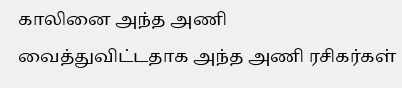காலினை அந்த அணி வைத்துவிட்டதாக அந்த அணி ரசிகர்கள்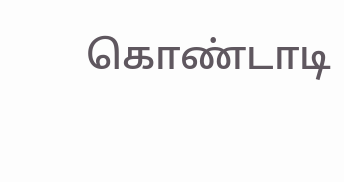கொண்டாடி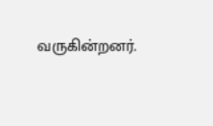வருகின்றனர்.